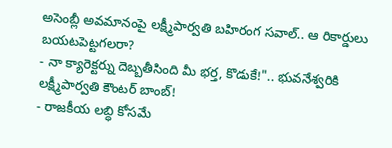అసెంబ్లీ అవమానంపై లక్ష్మీపార్వతి బహిరంగ సవాల్.. ఆ రికార్డులు బయటపెట్టగలరా?
- నా క్యారెక్టర్ను దెబ్బతీసింది మీ భర్త, కొడుకే!".. భువనేశ్వరికి లక్ష్మీపార్వతి కౌంటర్ బాంబ్!
- రాజకీయ లబ్ధి కోసమే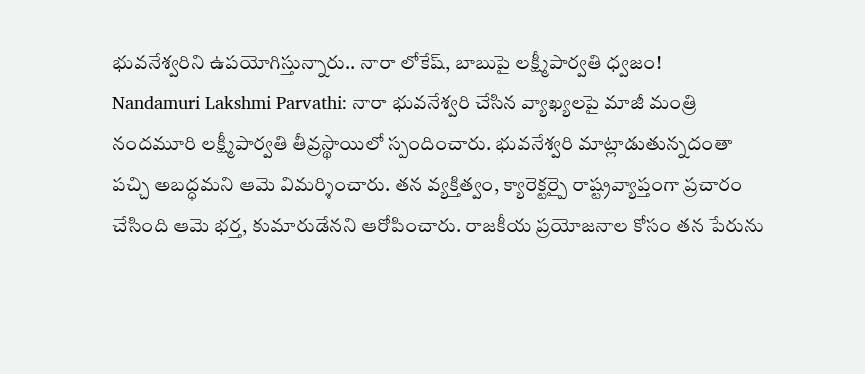భువనేశ్వరిని ఉపయోగిస్తున్నారు.. నారా లోకేష్, బాబుపై లక్ష్మీపార్వతి ధ్వజం!
Nandamuri Lakshmi Parvathi: నారా భువనేశ్వరి చేసిన వ్యాఖ్యలపై మాజీ మంత్రి నందమూరి లక్ష్మీపార్వతి తీవ్రస్థాయిలో స్పందించారు. భువనేశ్వరి మాట్లాడుతున్నదంతా పచ్చి అబద్ధమని ఆమె విమర్శించారు. తన వ్యక్తిత్వం, క్యారెక్టర్పై రాష్ట్రవ్యాప్తంగా ప్రచారం చేసింది ఆమె భర్త, కుమారుడేనని ఆరోపించారు. రాజకీయ ప్రయోజనాల కోసం తన పేరును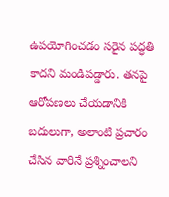ఉపయోగించడం సరైన పద్ధతి కాదని మండిపడ్డారు. తనపై ఆరోపణలు చేయడానికి బదులుగా, అలాంటి ప్రచారం చేసిన వారినే ప్రశ్నించాలని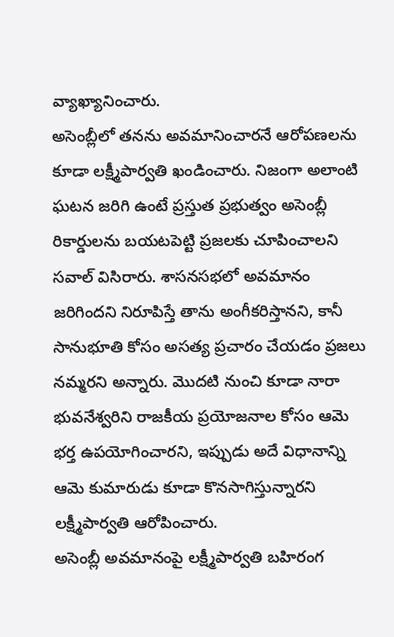వ్యాఖ్యానించారు.
అసెంబ్లీలో తనను అవమానించారనే ఆరోపణలను కూడా లక్ష్మీపార్వతి ఖండించారు. నిజంగా అలాంటి ఘటన జరిగి ఉంటే ప్రస్తుత ప్రభుత్వం అసెంబ్లీ రికార్డులను బయటపెట్టి ప్రజలకు చూపించాలని సవాల్ విసిరారు. శాసనసభలో అవమానం జరిగిందని నిరూపిస్తే తాను అంగీకరిస్తానని, కానీ సానుభూతి కోసం అసత్య ప్రచారం చేయడం ప్రజలు నమ్మరని అన్నారు. మొదటి నుంచి కూడా నారా భువనేశ్వరిని రాజకీయ ప్రయోజనాల కోసం ఆమె భర్త ఉపయోగించారని, ఇప్పుడు అదే విధానాన్ని ఆమె కుమారుడు కూడా కొనసాగిస్తున్నారని లక్ష్మీపార్వతి ఆరోపించారు.
అసెంబ్లీ అవమానంపై లక్ష్మీపార్వతి బహిరంగ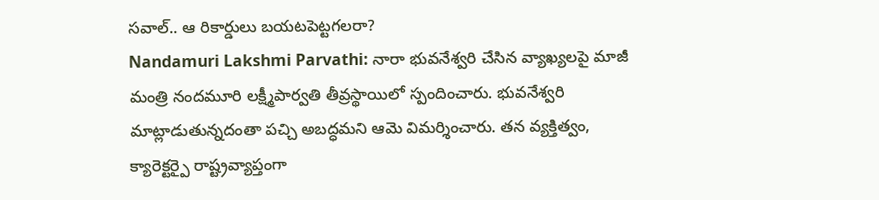సవాల్.. ఆ రికార్డులు బయటపెట్టగలరా?
Nandamuri Lakshmi Parvathi: నారా భువనేశ్వరి చేసిన వ్యాఖ్యలపై మాజీ మంత్రి నందమూరి లక్ష్మీపార్వతి తీవ్రస్థాయిలో స్పందించారు. భువనేశ్వరి మాట్లాడుతున్నదంతా పచ్చి అబద్ధమని ఆమె విమర్శించారు. తన వ్యక్తిత్వం, క్యారెక్టర్పై రాష్ట్రవ్యాప్తంగా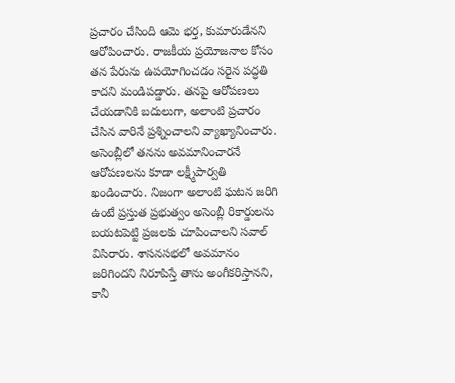ప్రచారం చేసింది ఆమె భర్త, కుమారుడేనని ఆరోపించారు. రాజకీయ ప్రయోజనాల కోసం తన పేరును ఉపయోగించడం సరైన పద్ధతి కాదని మండిపడ్డారు. తనపై ఆరోపణలు చేయడానికి బదులుగా, అలాంటి ప్రచారం చేసిన వారినే ప్రశ్నించాలని వ్యాఖ్యానించారు.
అసెంబ్లీలో తనను అవమానించారనే ఆరోపణలను కూడా లక్ష్మీపార్వతి ఖండించారు. నిజంగా అలాంటి ఘటన జరిగి ఉంటే ప్రస్తుత ప్రభుత్వం అసెంబ్లీ రికార్డులను బయటపెట్టి ప్రజలకు చూపించాలని సవాల్ విసిరారు. శాసనసభలో అవమానం జరిగిందని నిరూపిస్తే తాను అంగీకరిస్తానని, కానీ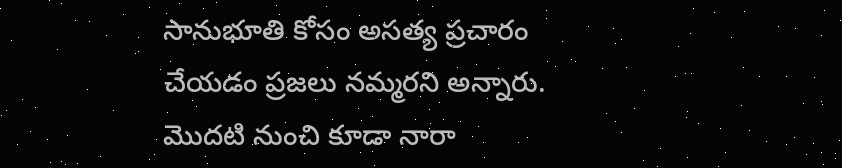సానుభూతి కోసం అసత్య ప్రచారం చేయడం ప్రజలు నమ్మరని అన్నారు. మొదటి నుంచి కూడా నారా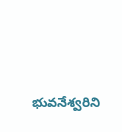భువనేశ్వరిని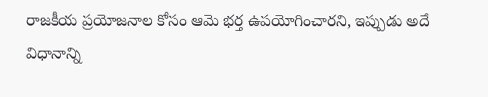రాజకీయ ప్రయోజనాల కోసం ఆమె భర్త ఉపయోగించారని, ఇప్పుడు అదే విధానాన్ని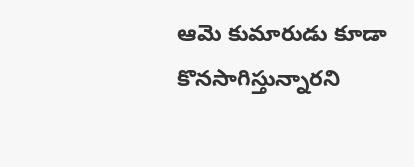ఆమె కుమారుడు కూడా కొనసాగిస్తున్నారని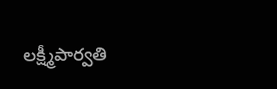లక్ష్మీపార్వతి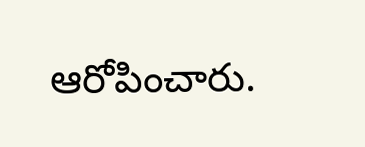ఆరోపించారు.